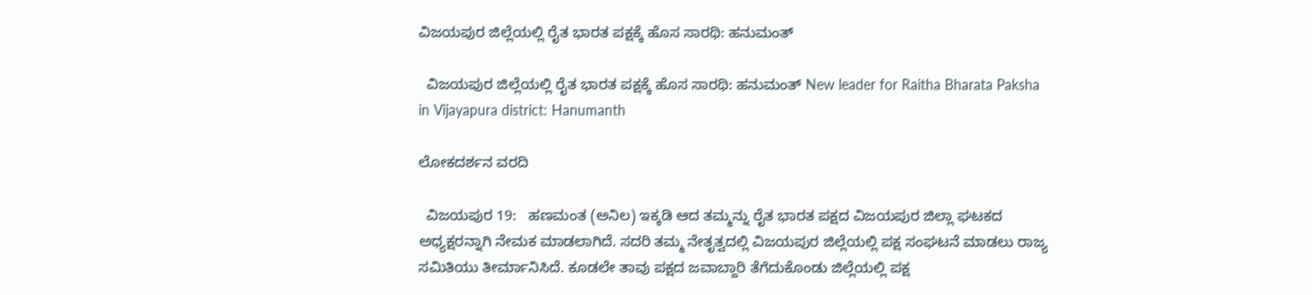ವಿಜಯಪುರ ಜಿಲ್ಲೆಯಲ್ಲಿ ರೈತ ಭಾರತ ಪಕ್ಷಕ್ಕೆ ಹೊಸ ಸಾರಥಿ: ಹನುಮಂತ್

  ವಿಜಯಪುರ ಜಿಲ್ಲೆಯಲ್ಲಿ ರೈತ ಭಾರತ ಪಕ್ಷಕ್ಕೆ ಹೊಸ ಸಾರಥಿ: ಹನುಮಂತ್ New leader for Raitha Bharata Paksha in Vijayapura district: Hanumanth

ಲೋಕದರ್ಶನ ವರದಿ

  ವಿಜಯಪುರ 19:   ಹಣಮಂತ (ಅನಿಲ) ಇಕ್ಕಡಿ ಆದ ತಮ್ಮನ್ನು ರೈತ ಭಾರತ ಪಕ್ಷದ ವಿಜಯಪುರ ಜಿಲ್ಲಾ ಘಟಕದ ಅಧ್ಯಕ್ಷರನ್ನಾಗಿ ನೇಮಕ ಮಾಡಲಾಗಿದೆ. ಸದರಿ ತಮ್ಮ ನೇತೃತ್ವದಲ್ಲಿ ವಿಜಯಪುರ ಜಿಲ್ಲೆಯಲ್ಲಿ ಪಕ್ಷ ಸಂಘಟನೆ ಮಾಡಲು ರಾಜ್ಯ ಸಮಿತಿಯು ತೀರ್ಮಾನಿಸಿದೆ. ಕೂಡಲೇ ತಾವು ಪಕ್ಷದ ಜವಾಬ್ದಾರಿ ತೆಗೆದುಕೊಂಡು ಜಿಲ್ಲೆಯಲ್ಲಿ ಪಕ್ಷ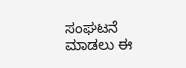ಸಂಘಟನೆ ಮಾಡಲು ಈ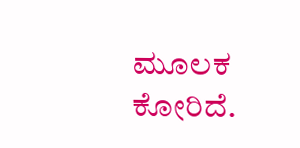ಮೂಲಕ ಕೋರಿದೆ.